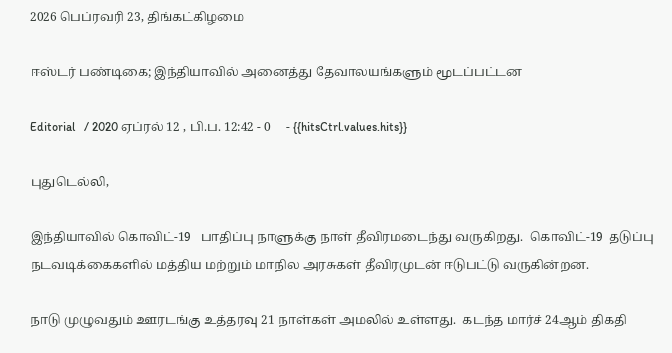2026 பெப்ரவரி 23, திங்கட்கிழமை

ஈஸ்டர் பண்டிகை; இந்தியாவில் அனைத்து தேவாலயங்களும் மூடப்பட்டன

Editorial   / 2020 ஏப்ரல் 12 , பி.ப. 12:42 - 0     - {{hitsCtrl.values.hits}}

புதுடெல்லி,

இந்தியாவில் கொவிட்-19   பாதிப்பு நாளுக்கு நாள் தீவிரமடைந்து வருகிறது.  கொவிட்-19  தடுப்பு நடவடிக்கைகளில் மத்திய மற்றும் மாநில அரசுகள் தீவிரமுடன் ஈடுபட்டு வருகின்றன.

நாடு முழுவதும் ஊரடங்கு உத்தரவு 21 நாள்கள் அமலில் உள்ளது.  கடந்த மார்ச் 24ஆம் திகதி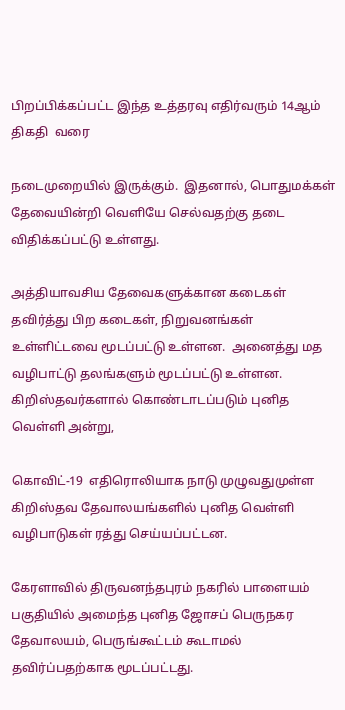பிறப்பிக்கப்பட்ட இந்த உத்தரவு எதிர்வரும் 14ஆம் திகதி  வரை

நடைமுறையில் இருக்கும்.  இதனால், பொதுமக்கள் தேவையின்றி வெளியே செல்வதற்கு தடை விதிக்கப்பட்டு உள்ளது.

அத்தியாவசிய தேவைகளுக்கான கடைகள் தவிர்த்து பிற கடைகள், நிறுவனங்கள் உள்ளிட்டவை மூடப்பட்டு உள்ளன.  அனைத்து மத வழிபாட்டு தலங்களும் மூடப்பட்டு உள்ளன.  கிறிஸ்தவர்களால் கொண்டாடப்படும் புனித வெள்ளி அன்று,

கொவிட்-19  எதிரொலியாக நாடு முழுவதுமுள்ள கிறிஸ்தவ தேவாலயங்களில் புனித வெள்ளி வழிபாடுகள் ரத்து செய்யப்பட்டன.

கேரளாவில் திருவனந்தபுரம் நகரில் பாளையம் பகுதியில் அமைந்த புனித ஜோசப் பெருநகர தேவாலயம், பெருங்கூட்டம் கூடாமல் தவிர்ப்பதற்காக மூடப்பட்டது.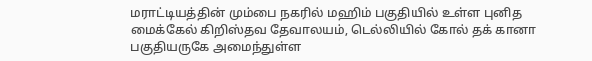மராட்டியத்தின் மும்பை நகரில் மஹிம் பகுதியில் உள்ள புனித மைக்கேல் கிறிஸ்தவ தேவாலயம், டெல்லியில் கோல் தக் கானா பகுதியருகே அமைந்துள்ள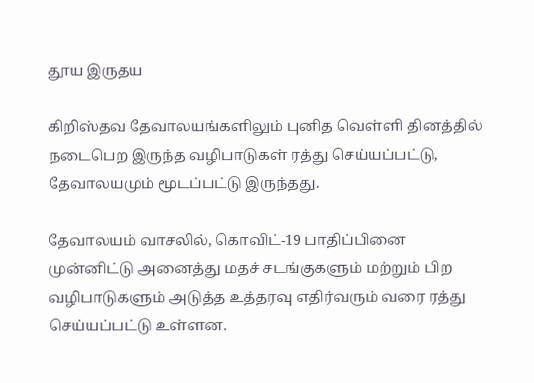தூய இருதய

கிறிஸ்தவ தேவாலயங்களிலும் புனித வெள்ளி தினத்தில் நடைபெற இருந்த வழிபாடுகள் ரத்து செய்யப்பட்டு, தேவாலயமும் மூடப்பட்டு இருந்தது.

தேவாலயம் வாசலில், கொவிட்-19 பாதிப்பினை முன்னிட்டு அனைத்து மதச் சடங்குகளும் மற்றும் பிற வழிபாடுகளும் அடுத்த உத்தரவு எதிர்வரும் வரை ரத்து செய்யப்பட்டு உள்ளன.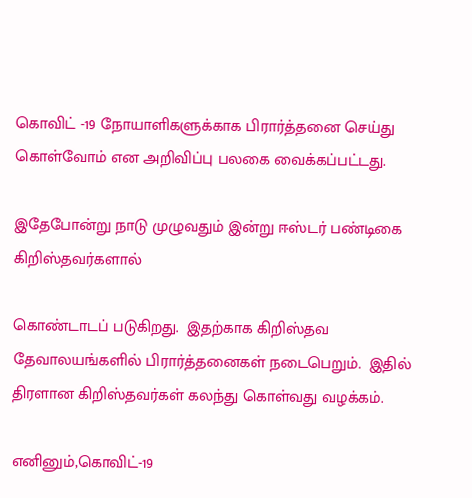கொவிட் -19 நோயாளிகளுக்காக பிரார்த்தனை செய்து கொள்வோம் என அறிவிப்பு பலகை வைக்கப்பட்டது.

இதேபோன்று நாடு முழுவதும் இன்று ஈஸ்டர் பண்டிகை கிறிஸ்தவர்களால்

கொண்டாடப் படுகிறது.  இதற்காக கிறிஸ்தவ தேவாலயங்களில் பிரார்த்தனைகள் நடைபெறும்.  இதில் திரளான கிறிஸ்தவர்கள் கலந்து கொள்வது வழக்கம்.

எனினும்,கொவிட்-19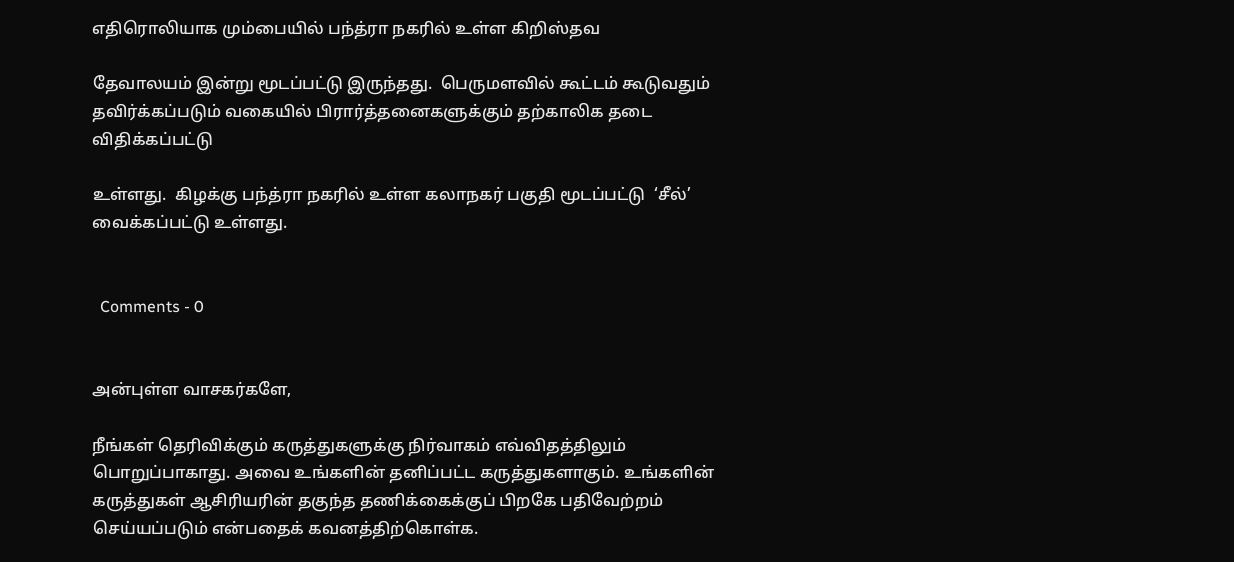எதிரொலியாக மும்பையில் பந்த்ரா நகரில் உள்ள கிறிஸ்தவ

தேவாலயம் இன்று மூடப்பட்டு இருந்தது.  பெருமளவில் கூட்டம் கூடுவதும் தவிர்க்கப்படும் வகையில் பிரார்த்தனைகளுக்கும் தற்காலிக தடை விதிக்கப்பட்டு

உள்ளது.  கிழக்கு பந்த்ரா நகரில் உள்ள கலாநகர் பகுதி மூடப்பட்டு  ‘சீல்’ வைக்கப்பட்டு உள்ளது.


  Comments - 0


அன்புள்ள வாசகர்களே,

நீங்கள் தெரிவிக்கும் கருத்துகளுக்கு நிர்வாகம் எவ்விதத்திலும் பொறுப்பாகாது. அவை உங்களின் தனிப்பட்ட கருத்துகளாகும். உங்களின் கருத்துகள் ஆசிரியரின் தகுந்த தணிக்கைக்குப் பிறகே பதிவேற்றம் செய்யப்படும் என்பதைக் கவனத்திற்கொள்க.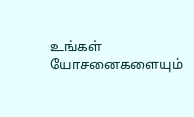உங்கள் யோசனைகளையும்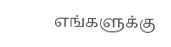எங்களுக்கு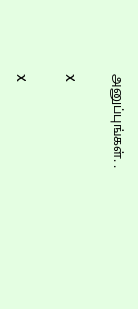அனுப்புங்கள். .

X

X